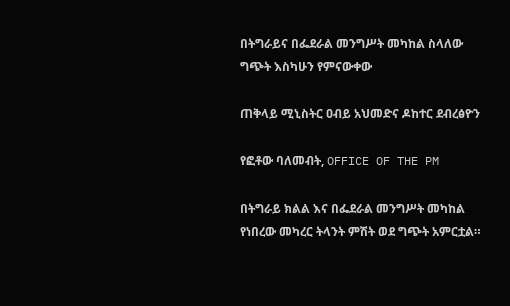በትግራይና በፌደራል መንግሥት መካከል ስላለው ግጭት እስካሁን የምናውቀው

ጠቅላይ ሚኒስትር ዐብይ አህመድና ዶከተር ደብረፅዮን

የፎቶው ባለመብት, OFFICE OF THE PM

በትግራይ ክልል እና በፌደራል መንግሥት መካከል የነበረው መካረር ትላንት ምሽት ወደ ግጭት አምርቷል።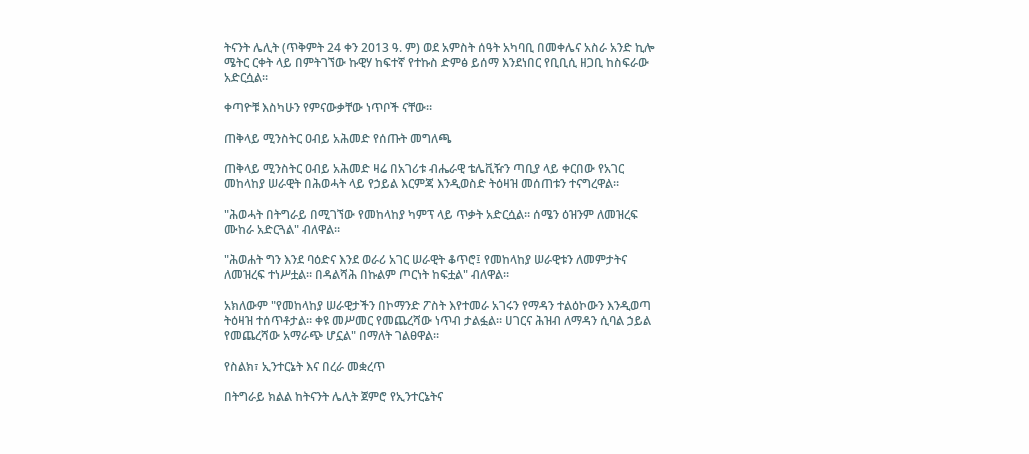ትናንት ሌሊት (ጥቅምት 24 ቀን 2013 ዓ. ም) ወደ አምስት ሰዓት አካባቢ በመቀሌና አስራ አንድ ኪሎ ሜትር ርቀት ላይ በምትገኘው ኩዊሃ ከፍተኛ የተኩስ ድምፅ ይሰማ እንደነበር የቢቢሲ ዘጋቢ ከስፍራው አድርሷል።

ቀጣዮቹ እስካሁን የምናውቃቸው ነጥቦች ናቸው።

ጠቅላይ ሚንስትር ዐብይ አሕመድ የሰጡት መግለጫ

ጠቅላይ ሚንስትር ዐብይ አሕመድ ዛሬ በአገሪቱ ብሔራዊ ቴሌቪዥን ጣቢያ ላይ ቀርበው የአገር መከላከያ ሠራዊት በሕወሓት ላይ የኃይል እርምጃ እንዲወስድ ትዕዛዝ መሰጠቱን ተናግረዋል።

"ሕወሓት በትግራይ በሚገኘው የመከላከያ ካምፕ ላይ ጥቃት አድርሷል። ሰሜን ዕዝንም ለመዝረፍ ሙከራ አድርጓል" ብለዋል።

"ሕወሐት ግን እንደ ባዕድና እንደ ወራሪ አገር ሠራዊት ቆጥሮ፤ የመከላከያ ሠራዊቱን ለመምታትና ለመዝረፍ ተነሥቷል። በዳልሻሕ በኩልም ጦርነት ከፍቷል" ብለዋል።

አክለውም "የመከላከያ ሠራዊታችን በኮማንድ ፖስት እየተመራ አገሩን የማዳን ተልዕኮውን እንዲወጣ ትዕዛዝ ተሰጥቶታል። ቀዩ መሥመር የመጨረሻው ነጥብ ታልፏል። ሀገርና ሕዝብ ለማዳን ሲባል ኃይል የመጨረሻው አማራጭ ሆኗል" በማለት ገልፀዋል።

የስልክ፣ ኢንተርኔት እና በረራ መቋረጥ

በትግራይ ክልል ከትናንት ሌሊት ጀምሮ የኢንተርኔትና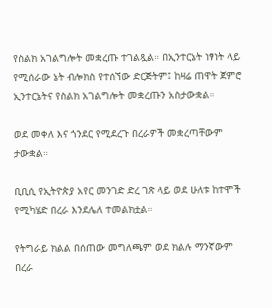የስልክ አገልግሎት መቋረጡ ተገልጿል። በኢንተርኔት ነፃነት ላይ የሚሰራው ኔት ብሎክስ የተሰኘው ድርጅትም፤ ከዛሬ ጠዋት ጀምሮ ኢንተርኔትና የስልክ አገልግሎት መቋረጡን አስታውቋል።

ወደ መቀለ እና ጎንደር የሚደረጉ በረራዎች መቋረጣቸውም ታውቋል።

ቢቢሲ የኢትዮጵያ አየር መንገድ ድረ ገጽ ላይ ወደ ሁለቱ ከተሞች የሚካሄድ በረራ እንደሌለ ተመልክቷል።

የትግራይ ክልል በሰጠው መግለጫም ወደ ክልሉ ማንኛውም በረራ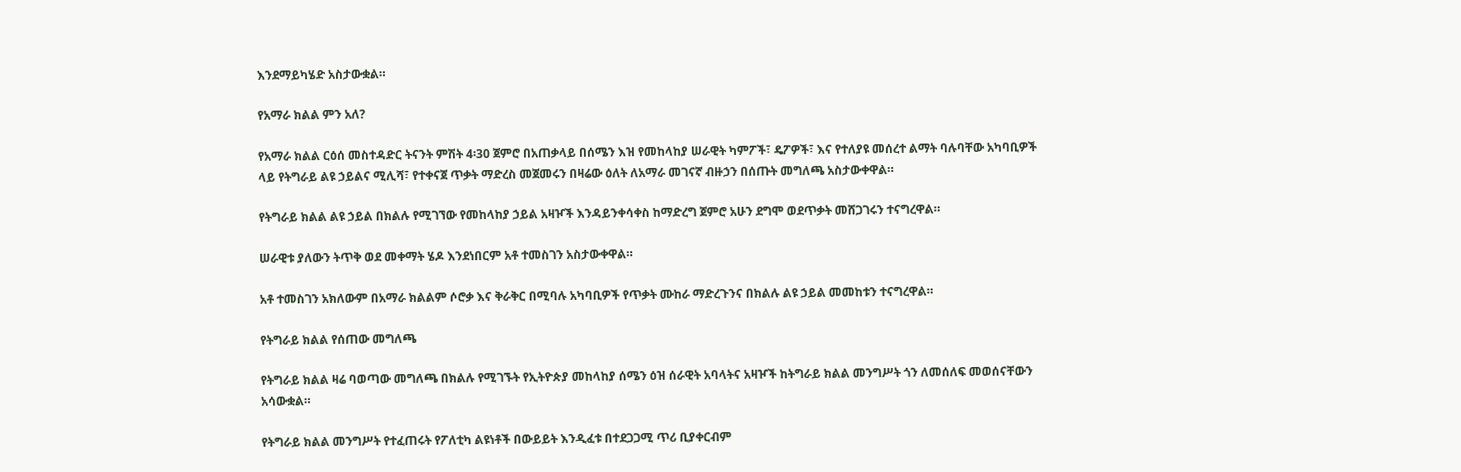እንደማይካሄድ አስታውቋል።

የአማራ ክልል ምን አለ?

የአማራ ክልል ርዕሰ መስተዳድር ትናንት ምሽት 4፡30 ጀምሮ በአጠቃላይ በሰሜን እዝ የመከላከያ ሠራዊት ካምፖች፣ ዴፖዎች፣ እና የተለያዩ መሰረተ ልማት ባሉባቸው አካባቢዎች ላይ የትግራይ ልዩ ኃይልና ሚሊሻ፣ የተቀናጀ ጥቃት ማድረስ መጀመሩን በዛሬው ዕለት ለአማራ መገናኛ ብዙኃን በሰጡት መግለጫ አስታውቀዋል።

የትግራይ ክልል ልዩ ኃይል በክልሉ የሚገኘው የመከላከያ ኃይል አዛዦች እንዳይንቀሳቀስ ከማድረግ ጀምሮ አሁን ደግሞ ወደጥቃት መሸጋገሩን ተናግረዋል።

ሠራዊቱ ያለውን ትጥቅ ወደ መቀማት ሄዶ እንደነበርም አቶ ተመስገን አስታውቀዋል።

አቶ ተመስገን አክለውም በአማራ ክልልም ሶሮቃ እና ቅራቅር በሚባሉ አካባቢዎች የጥቃት ሙከራ ማድረጉንና በክልሉ ልዩ ኃይል መመከቱን ተናግረዋል።

የትግራይ ክልል የሰጠው መግለጫ

የትግራይ ክልል ዛሬ ባወጣው መግለጫ በክልሉ የሚገኙት የኢትዮጵያ መከላከያ ሰሜን ዕዝ ሰራዊት አባላትና አዛዦች ከትግራይ ክልል መንግሥት ጎን ለመሰለፍ መወሰናቸውን አሳውቋል።

የትግራይ ክልል መንግሥት የተፈጠሩት የፖለቲካ ልዩነቶች በውይይት እንዲፈቱ በተደጋጋሚ ጥሪ ቢያቀርብም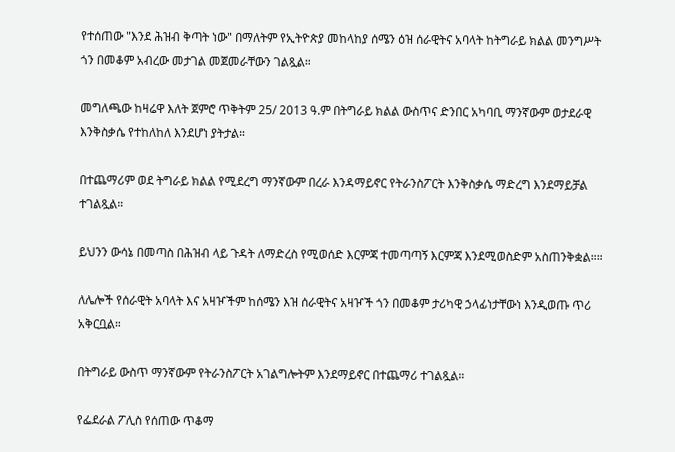የተሰጠው "እንደ ሕዝብ ቅጣት ነው" በማለትም የኢትዮጵያ መከላከያ ሰሜን ዕዝ ሰራዊትና አባላት ከትግራይ ክልል መንግሥት ጎን በመቆም አብረው መታገል መጀመራቸውን ገልጿል።

መግለጫው ከዛሬዋ እለት ጀምሮ ጥቅትም 25/ 2013 ዓ.ም በትግራይ ክልል ውስጥና ድንበር አካባቢ ማንኛውም ወታደራዊ እንቅስቃሴ የተከለከለ እንደሆነ ያትታል።

በተጨማሪም ወደ ትግራይ ክልል የሚደረግ ማንኛውም በረራ እንዳማይኖር የትራንስፖርት እንቅስቃሴ ማድረግ እንደማይቻል ተገልጿል።

ይህንን ውሳኔ በመጣስ በሕዝብ ላይ ጉዳት ለማድረስ የሚወሰድ እርምጃ ተመጣጣኝ እርምጃ እንደሚወስድም አስጠንቅቋል።።

ለሌሎች የሰራዊት አባላት እና አዛዦችም ከሰሜን እዝ ሰራዊትና አዛዦች ጎን በመቆም ታሪካዊ ኃላፊነታቸውነ እንዲወጡ ጥሪ አቅርቧል።

በትግራይ ውስጥ ማንኛውም የትራንስፖርት አገልግሎትም እንደማይኖር በተጨማሪ ተገልጿል።

የፌደራል ፖሊስ የሰጠው ጥቆማ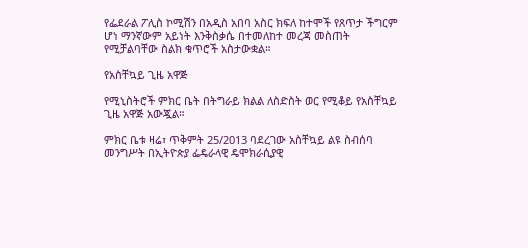የፌደራል ፖሊስ ኮሚሽን በአዲስ አበባ አስር ክፍለ ከተሞች የጸጥታ ችግርም ሆነ ማንኛውም አይነት እንቅስቃሴ በተመለከተ መረጃ መስጠት የሚቻልባቸው ስልክ ቁጥሮች አስታውቋል።

የአስቸኳይ ጊዜ አዋጅ

የሚኒስትሮች ምክር ቤት በትግራይ ክልል ለስድስት ወር የሚቆይ የአስቸኳይ ጊዜ አዋጅ አውጇል።

ምክር ቤቱ ዛሬ፣ ጥቅምት 25/2013 ባደረገው አስቸኳይ ልዩ ስብሰባ መንግሥት በኢትዮጵያ ፌዴራላዊ ዴሞክራሲያዊ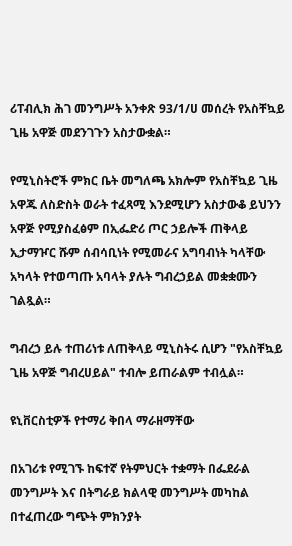ሪፐብሊክ ሕገ መንግሥት አንቀጽ 93/1/ሀ መሰረት የአስቸኳይ ጊዜ አዋጅ መደንገጉን አስታውቋል።

የሚኒስትሮች ምክር ቤት መግለጫ አክሎም የአስቸኳይ ጊዜ አዋጁ ለስድስት ወራት ተፈጻሚ እንደሚሆን አስታውቆ ይህንን አዋጅ የሚያስፈፅም በኢፌድሪ ጦር ኃይሎች ጠቅላይ ኢታማዦር ሹም ሰብሳቢነት የሚመራና አግባብነት ካላቸው አካላት የተወጣጡ አባላት ያሉት ግብረኃይል መቋቋሙን ገልጿል።

ግብረኃ ይሉ ተጠሪነቱ ለጠቅላይ ሚኒስትሩ ሲሆን "የአስቸኳይ ጊዜ አዋጅ ግብረሀይል" ተብሎ ይጠራልም ተብሏል።

ዩኒቨርስቲዎች የተማሪ ቅበላ ማራዘማቸው

በአገሪቱ የሚገኙ ከፍተኛ የትምህርት ተቋማት በፌደራል መንግሥት እና በትግራይ ክልላዊ መንግሥት መካከል በተፈጠረው ግጭት ምክንያት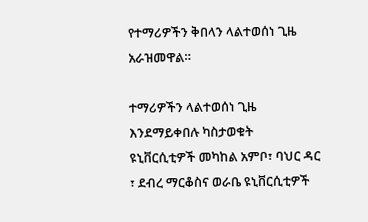የተማሪዎችን ቅበላን ላልተወሰነ ጊዜ አራዝመዋል።

ተማሪዎችን ላልተወሰነ ጊዜ እንደማይቀበሉ ካስታወቁት ዩኒቨርሲቲዎች መካከል አምቦ፣ ባህር ዳር ፣ ደብረ ማርቆስና ወራቤ ዩኒቨርሲቲዎች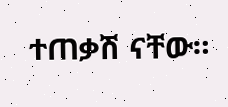ተጠቃሽ ናቸው።